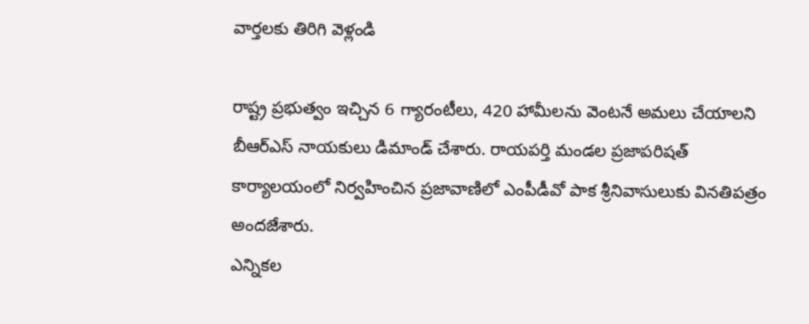వార్తలకు తిరిగి వెళ్లండి

రాష్ట్ర ప్రభుత్వం ఇచ్చిన 6 గ్యారంటీలు, 420 హామీలను వెంటనే అమలు చేయాలని బీఆర్ఎస్ నాయకులు డిమాండ్ చేశారు. రాయపర్తి మండల ప్రజాపరిషత్ కార్యాలయంలో నిర్వహించిన ప్రజావాణిలో ఎంపీడీవో పాక శ్రీనివాసులుకు వినతిపత్రం అందజేశారు.
ఎన్నికల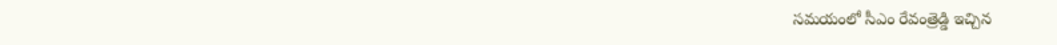సమయంలో సీఎం రేవంత్రెడ్డి ఇచ్చిన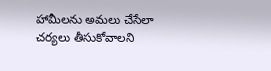హామీలను అమలు చేసేలా చర్యలు తీసుకోవాలని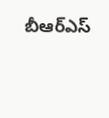బీఆర్ఎస్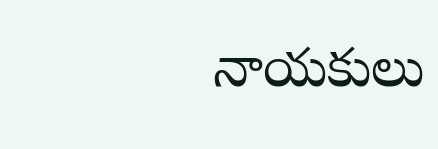నాయకులు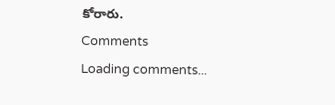కోరారు.
Comments
Loading comments...